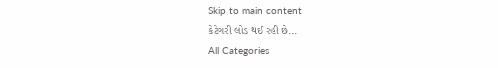Skip to main content
કેટેગરી લોડ થઈ રહી છે...
All Categories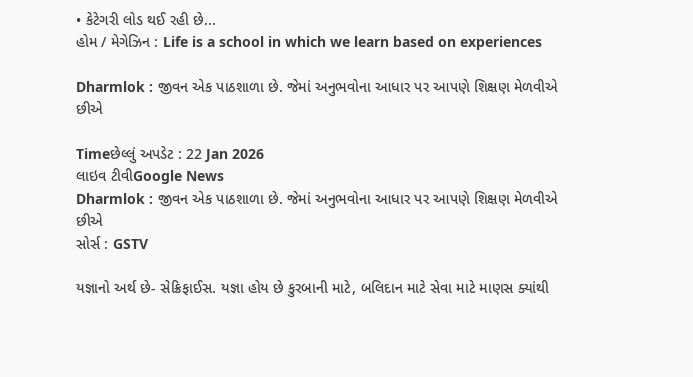• કેટેગરી લોડ થઈ રહી છે...
હોમ / મેગેઝિન : Life is a school in which we learn based on experiences

Dharmlok : જીવન એક પાઠશાળા છે. જેમાં અનુભવોના આધાર પર આપણે શિક્ષણ મેળવીએ છીએ

Timeછેલ્લું અપડેટ : 22 Jan 2026
લાઇવ ટીવીGoogle News
Dharmlok : જીવન એક પાઠશાળા છે. જેમાં અનુભવોના આધાર પર આપણે શિક્ષણ મેળવીએ છીએ
સોર્સ : GSTV

યજ્ઞાનો અર્થ છે- સેક્રિફાઈસ. યજ્ઞા હોય છે કુરબાની માટે, બલિદાન માટે સેવા માટે માણસ ક્યાંથી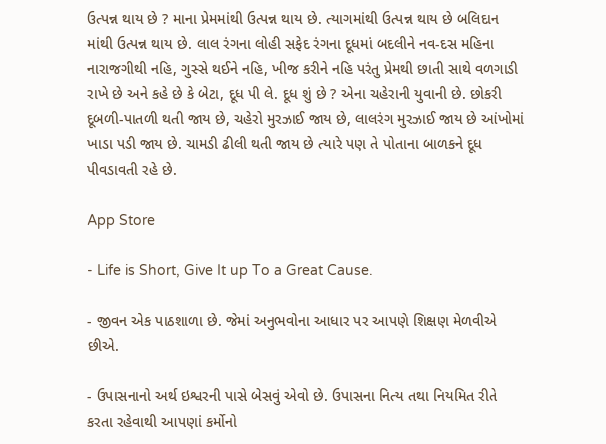ઉત્પન્ન થાય છે ? માના પ્રેમમાંથી ઉત્પન્ન થાય છે. ત્યાગમાંથી ઉત્પન્ન થાય છે બલિદાન માંથી ઉત્પન્ન થાય છે. લાલ રંગના લોહી સફેદ રંગના દૂધમાં બદલીને નવ-દસ મહિના નારાજગીથી નહિ, ગુસ્સે થઈને નહિ, ખીજ કરીને નહિ પરંતુ પ્રેમથી છાતી સાથે વળગાડી રાખે છે અને કહે છે કે બેટા, દૂધ પી લે. દૂધ શું છે ? એના ચહેરાની યુવાની છે. છોકરી દૂબળી-પાતળી થતી જાય છે, ચહેરો મુરઝાઈ જાય છે, લાલરંગ મુરઝાઈ જાય છે આંખોમાં ખાડા પડી જાય છે. ચામડી ઢીલી થતી જાય છે ત્યારે પણ તે પોતાના બાળકને દૂધ પીવડાવતી રહે છે.

App Store

- Life is Short, Give It up To a Great Cause.

- જીવન એક પાઠશાળા છે. જેમાં અનુભવોના આધાર પર આપણે શિક્ષણ મેળવીએ છીએ.

- ઉપાસનાનો અર્થ ઇશ્વરની પાસે બેસવું એવો છે. ઉપાસના નિત્ય તથા નિયમિત રીતે કરતા રહેવાથી આપણાં કર્મોનો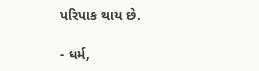પરિપાક થાય છે.

- ધર્મ,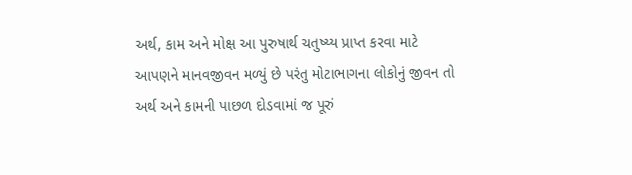અર્થ, કામ અને મોક્ષ આ પુરુષાર્થ ચતુષ્ય્ય પ્રાપ્ત કરવા માટે આપણને માનવજીવન મળ્યું છે પરંતુ મોટાભાગના લોકોનું જીવન તો અર્થ અને કામની પાછળ દોડવામાં જ પૂરું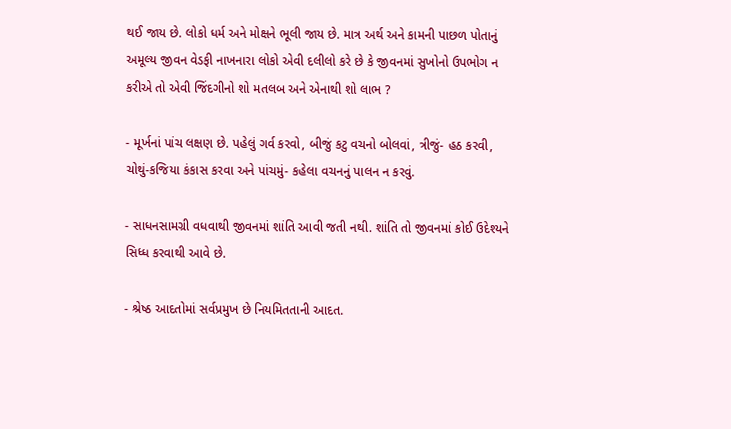થઈ જાય છે. લોકો ધર્મ અને મોક્ષને ભૂલી જાય છે. માત્ર અર્થ અને કામની પાછળ પોતાનું અમૂલ્ય જીવન વેડફી નાખનારા લોકો એવી દલીલો કરે છે કે જીવનમાં સુખોનો ઉપભોગ ન કરીએ તો એવી જિંદગીનો શો મતલબ અને એનાથી શો લાભ ?

- મૂર્ખનાં પાંચ લક્ષણ છે. પહેલું ગર્વ કરવો, બીજું કટુ વચનો બોલવાં, ત્રીજું- હઠ કરવી, ચોથું-કજિયા કંકાસ કરવા અને પાંચમું- કહેલા વચનનું પાલન ન કરવું.

- સાધનસામગ્રી વધવાથી જીવનમાં શાંતિ આવી જતી નથી. શાંતિ તો જીવનમાં કોઈ ઉદેશ્યને સિધ્ધ કરવાથી આવે છે.

- શ્રેષ્ઠ આદતોમાં સર્વપ્રમુખ છે નિયમિતતાની આદત.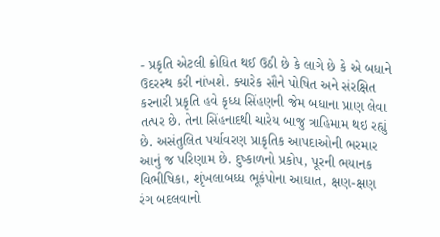- પ્રકૃતિ એટલી ક્રોધિત થઈ ઉઠી છે કે લાગે છે કે એ બધાને ઉદરસ્થ કરી નાંખશે. ક્યારેક સૌને પોષિત અને સંરક્ષિત કરનારી પ્રકૃતિ હવે કૃધ્ધ સિંહણની જેમ બધાના પ્રાણ લેવા તત્પર છે. તેના સિંહનાદથી ચારેય બાજુ ત્રાહિમામ થઇ રહ્યું છે. અસંતુલિત પર્યાવરણ પ્રાકૃતિક આપદાઓની ભરમાર આનું જ પરિણામ છે. દુષ્કાળનો પ્રકોપ, પૂરની ભયાનક વિભીષિકા, શૃંખલાબધ્ધ ભૂકંપોના આઘાત, ક્ષણ-ક્ષણ રંગ બદલવાનો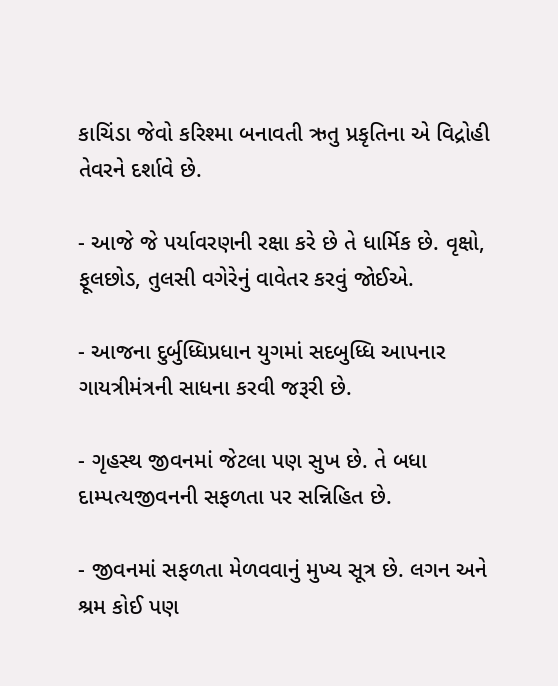કાચિંડા જેવો કરિશ્મા બનાવતી ઋતુ પ્રકૃતિના એ વિદ્રોહી તેવરને દર્શાવે છે.

- આજે જે પર્યાવરણની રક્ષા કરે છે તે ધાર્મિક છે. વૃક્ષો, ફૂલછોડ, તુલસી વગેરેનું વાવેતર કરવું જોઈએ.

- આજના દુર્બુધ્ધિપ્રધાન યુગમાં સદબુધ્ધિ આપનાર ગાયત્રીમંત્રની સાધના કરવી જરૂરી છે.

- ગૃહસ્થ જીવનમાં જેટલા પણ સુખ છે. તે બધા દામ્પત્યજીવનની સફળતા પર સન્નિહિત છે.

- જીવનમાં સફળતા મેળવવાનું મુખ્ય સૂત્ર છે. લગન અને શ્રમ કોઈ પણ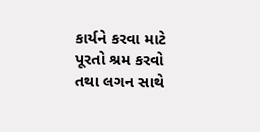કાર્યને કરવા માટે પૂરતો શ્રમ કરવો તથા લગન સાથે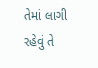તેમાં લાગી રહેવું તે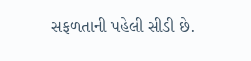સફળતાની પહેલી સીડી છે.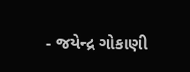- જયેન્દ્ર ગોકાણી